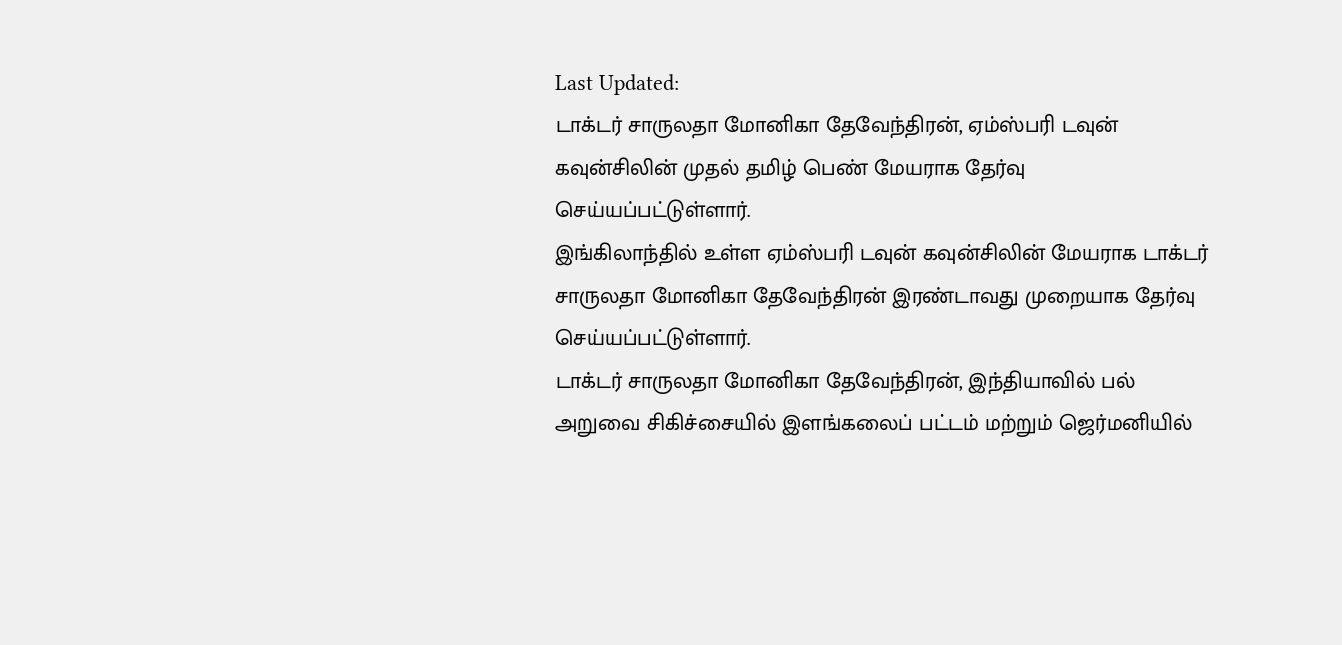Last Updated:
டாக்டர் சாருலதா மோனிகா தேவேந்திரன், ஏம்ஸ்பரி டவுன் கவுன்சிலின் முதல் தமிழ் பெண் மேயராக தேர்வு செய்யப்பட்டுள்ளார்.
இங்கிலாந்தில் உள்ள ஏம்ஸ்பரி டவுன் கவுன்சிலின் மேயராக டாக்டர் சாருலதா மோனிகா தேவேந்திரன் இரண்டாவது முறையாக தேர்வு செய்யப்பட்டுள்ளார்.
டாக்டர் சாருலதா மோனிகா தேவேந்திரன், இந்தியாவில் பல் அறுவை சிகிச்சையில் இளங்கலைப் பட்டம் மற்றும் ஜெர்மனியில்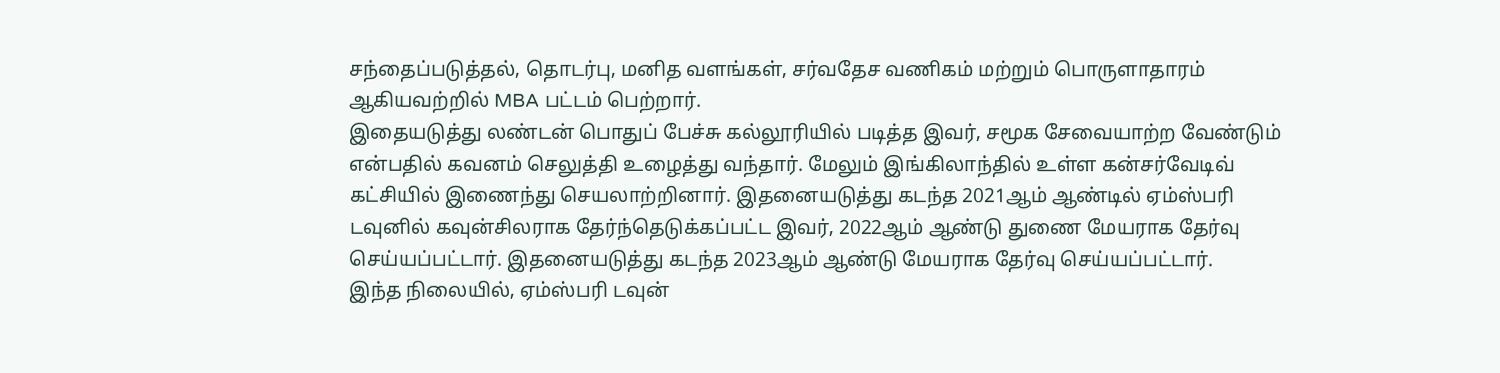சந்தைப்படுத்தல், தொடர்பு, மனித வளங்கள், சர்வதேச வணிகம் மற்றும் பொருளாதாரம் ஆகியவற்றில் MBA பட்டம் பெற்றார்.
இதையடுத்து லண்டன் பொதுப் பேச்சு கல்லூரியில் படித்த இவர், சமூக சேவையாற்ற வேண்டும் என்பதில் கவனம் செலுத்தி உழைத்து வந்தார். மேலும் இங்கிலாந்தில் உள்ள கன்சர்வேடிவ் கட்சியில் இணைந்து செயலாற்றினார். இதனையடுத்து கடந்த 2021ஆம் ஆண்டில் ஏம்ஸ்பரி டவுனில் கவுன்சிலராக தேர்ந்தெடுக்கப்பட்ட இவர், 2022ஆம் ஆண்டு துணை மேயராக தேர்வு செய்யப்பட்டார். இதனையடுத்து கடந்த 2023ஆம் ஆண்டு மேயராக தேர்வு செய்யப்பட்டார்.
இந்த நிலையில், ஏம்ஸ்பரி டவுன்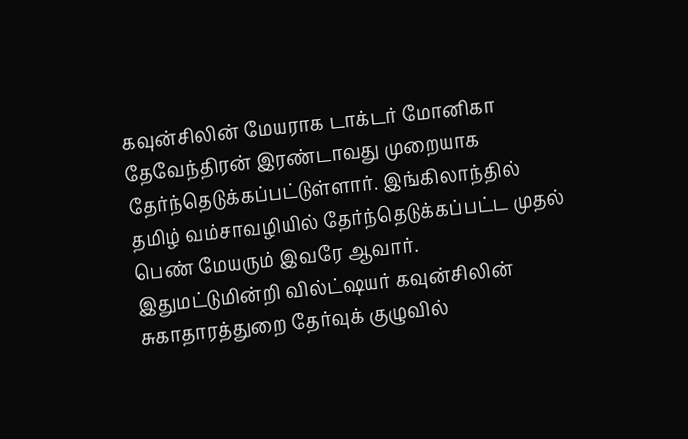கவுன்சிலின் மேயராக டாக்டர் மோனிகா தேவேந்திரன் இரண்டாவது முறையாக தேர்ந்தெடுக்கப்பட்டுள்ளார். இங்கிலாந்தில் தமிழ் வம்சாவழியில் தேர்ந்தெடுக்கப்பட்ட முதல் பெண் மேயரும் இவரே ஆவார்.
இதுமட்டுமின்றி வில்ட்ஷயர் கவுன்சிலின் சுகாதாரத்துறை தேர்வுக் குழுவில்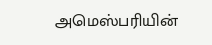அமெஸ்பரியின்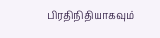பிரதிநிதியாகவும்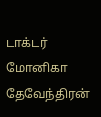டாக்டர் மோனிகா தேவேந்திரன்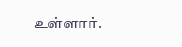உள்ளார்.